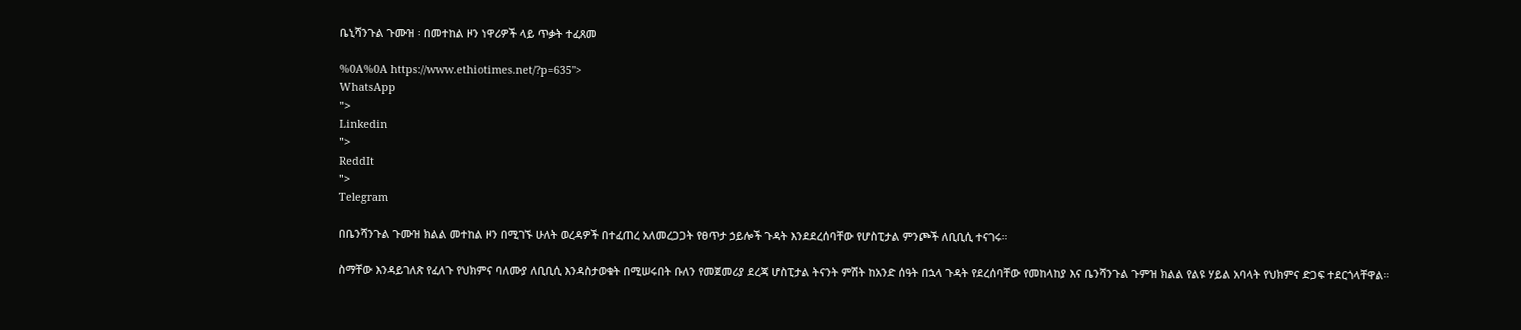ቤኒሻንጉል ጉሙዝ ፡ በመተከል ዞን ነዋሪዎች ላይ ጥቃት ተፈጸመ

%0A%0A https://www.ethiotimes.net/?p=635">
WhatsApp
">
Linkedin
">
ReddIt
">
Telegram

በቤንሻንጉል ጉሙዝ ክልል መተከል ዞን በሚገኙ ሁለት ወረዳዎች በተፈጠረ አለመረጋጋት የፀጥታ ኃይሎች ጉዳት እንደደረሰባቸው የሆስፒታል ምንጮች ለቢቢሲ ተናገሩ።

ስማቸው እንዳይገለጽ የፈለጉ የህክምና ባለሙያ ለቢቢሲ እንዳስታወቁት በሚሠሩበት ቡለን የመጀመሪያ ደረጃ ሆስፒታል ትናንት ምሽት ከአንድ ሰዓት በኋላ ጉዳት የደረሰባቸው የመከላከያ እና ቤንሻንጉል ጉምዝ ክልል የልዩ ሃይል አባላት የህክምና ድጋፍ ተደርጎላቸዋል።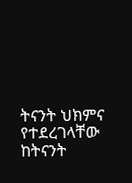ትናንት ህክምና የተደረገላቸው ከትናንት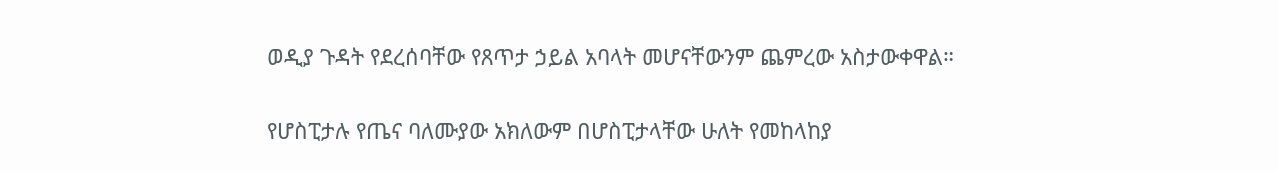ወዲያ ጉዳት የደረሰባቸው የጸጥታ ኃይል አባላት መሆናቸውንም ጨምረው አስታውቀዋል።

የሆስፒታሉ የጤና ባለሙያው አክለውም በሆስፒታላቸው ሁለት የመከላከያ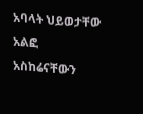አባላት ህይወታቸው አልፎ አስከሬናቸውን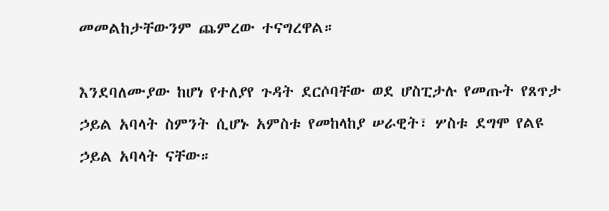መመልከታቸውንም ጨምረው ተናግረዋል።

እንደባለሙያው ከሆነ የተለያየ ጉዳት ደርሶባቸው ወደ ሆስፒታሉ የመጡት የጸጥታ ኃይል አባላት ስምንት ሲሆኑ አምስቱ የመከላከያ ሠራዊት፣ ሦስቱ ደግሞ የልዩ ኃይል አባላት ናቸው።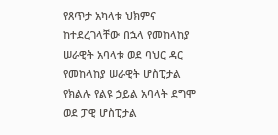የጸጥታ አካላቱ ህክምና ከተደረገላቸው በኋላ የመከላከያ ሠራዊት አባላቱ ወደ ባህር ዳር የመከላከያ ሠራዊት ሆስፒታል የክልሉ የልዩ ኃይል አባላት ደግሞ ወደ ፓዊ ሆስፒታል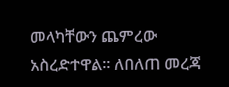መላካቸውን ጨምረው አስረድተዋል። ለበለጠ መረጃ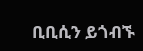ቢቢሲን ይጎብኙ